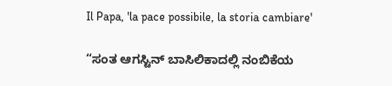Il Papa, 'la pace possibile, la storia cambiare'

“ಸಂತ ಆಗಸ್ಟಿನ್ ಬಾಸಿಲಿಕಾದಲ್ಲಿ ನಂಬಿಕೆಯ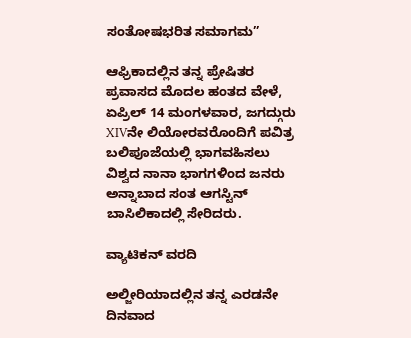ಸಂತೋಷಭರಿತ ಸಮಾಗಮ”

ಆಫ್ರಿಕಾದಲ್ಲಿನ ತನ್ನ ಪ್ರೇಷಿತರ ಪ್ರವಾಸದ ಮೊದಲ ಹಂತದ ವೇಳೆ, ಏಪ್ರಿಲ್ 14 ಮಂಗಳವಾರ, ಜಗದ್ಗುರು XIVನೇ ಲಿಯೋರವರೊಂದಿಗೆ ಪವಿತ್ರ ಬಲಿಪೂಜೆಯಲ್ಲಿ ಭಾಗವಹಿಸಲು ವಿಶ್ವದ ನಾನಾ ಭಾಗಗಳಿಂದ ಜನರು ಅನ್ನಾಬಾದ ಸಂತ ಆಗಸ್ಟಿನ್ ಬಾಸಿಲಿಕಾದಲ್ಲಿ ಸೇರಿದರು.

ವ್ಯಾಟಿಕನ್ ವರದಿ

ಅಲ್ಜೀರಿಯಾದಲ್ಲಿನ ತನ್ನ ಎರಡನೇ ದಿನವಾದ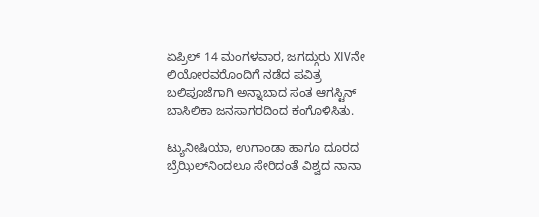ಏಪ್ರಿಲ್ 14 ಮಂಗಳವಾರ, ಜಗದ್ಗುರು XIVನೇ ಲಿಯೋರವರೊಂದಿಗೆ ನಡೆದ ಪವಿತ್ರ ಬಲಿಪೂಜೆಗಾಗಿ ಅನ್ನಾಬಾದ ಸಂತ ಆಗಸ್ಟಿನ್ ಬಾಸಿಲಿಕಾ ಜನಸಾಗರದಿಂದ ಕಂಗೊಳಿಸಿತು.

ಟ್ಯುನೀಷಿಯಾ, ಉಗಾಂಡಾ ಹಾಗೂ ದೂರದ ಬ್ರೆಝಿಲ್‌ನಿಂದಲೂ ಸೇರಿದಂತೆ ವಿಶ್ವದ ನಾನಾ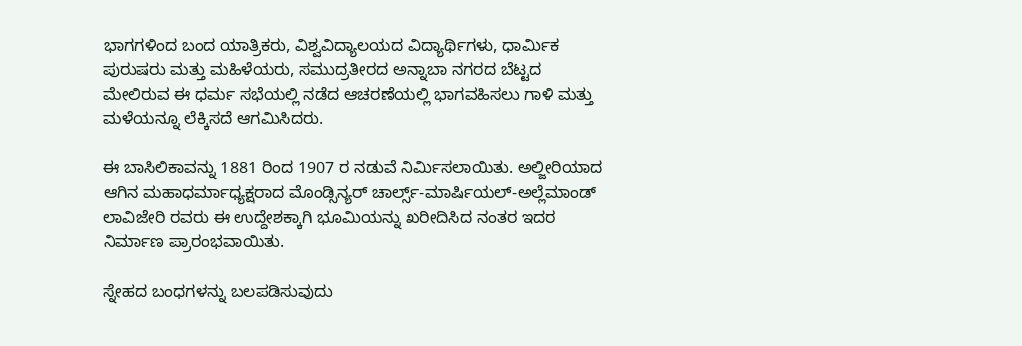ಭಾಗಗಳಿಂದ ಬಂದ ಯಾತ್ರಿಕರು, ವಿಶ್ವವಿದ್ಯಾಲಯದ ವಿದ್ಯಾರ್ಥಿಗಳು, ಧಾರ್ಮಿಕ ಪುರುಷರು ಮತ್ತು ಮಹಿಳೆಯರು, ಸಮುದ್ರತೀರದ ಅನ್ನಾಬಾ ನಗರದ ಬೆಟ್ಟದ ಮೇಲಿರುವ ಈ ಧರ್ಮ ಸಭೆಯಲ್ಲಿ ನಡೆದ ಆಚರಣೆಯಲ್ಲಿ ಭಾಗವಹಿಸಲು ಗಾಳಿ ಮತ್ತು ಮಳೆಯನ್ನೂ ಲೆಕ್ಕಿಸದೆ ಆಗಮಿಸಿದರು.

ಈ ಬಾಸಿಲಿಕಾವನ್ನು 1881 ರಿಂದ 1907 ರ ನಡುವೆ ನಿರ್ಮಿಸಲಾಯಿತು. ಅಲ್ಜೀರಿಯಾದ ಆಗಿನ ಮಹಾಧರ್ಮಾಧ್ಯಕ್ಷರಾದ ಮೊಂಡ್ಸಿನ್ಯರ್ ಚಾರ್ಲ್ಸ್-ಮಾರ್ಷಿಯಲ್-ಅಲ್ಲೆಮಾಂಡ್ ಲಾವಿಜೇರಿ ರವರು ಈ ಉದ್ದೇಶಕ್ಕಾಗಿ ಭೂಮಿಯನ್ನು ಖರೀದಿಸಿದ ನಂತರ ಇದರ ನಿರ್ಮಾಣ ಪ್ರಾರಂಭವಾಯಿತು.

ಸ್ನೇಹದ ಬಂಧಗಳನ್ನು ಬಲಪಡಿಸುವುದು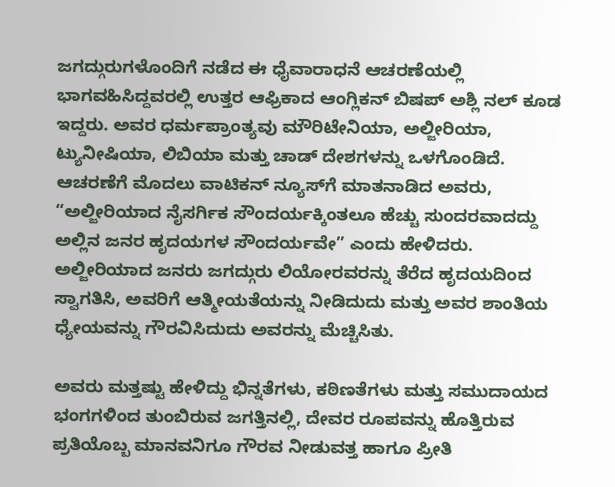ಜಗದ್ಗುರುಗಳೊಂದಿಗೆ ನಡೆದ ಈ ಧೈವಾರಾಧನೆ ಆಚರಣೆಯಲ್ಲಿ ಭಾಗವಹಿಸಿದ್ದವರಲ್ಲಿ ಉತ್ತರ ಆಫ್ರಿಕಾದ ಆಂಗ್ಲಿಕನ್ ಬಿಷಪ್ ಅಶ್ಲಿ ನಲ್ ಕೂಡ ಇದ್ದರು. ಅವರ ಧರ್ಮಪ್ರಾಂತ್ಯವು ಮೌರಿಟೇನಿಯಾ, ಅಲ್ಜೀರಿಯಾ, ಟ್ಯುನೀಷಿಯಾ, ಲಿಬಿಯಾ ಮತ್ತು ಚಾಡ್ ದೇಶಗಳನ್ನು ಒಳಗೊಂಡಿದೆ. ಆಚರಣೆಗೆ ಮೊದಲು ವಾಟಿಕನ್ ನ್ಯೂಸ್‌ಗೆ ಮಾತನಾಡಿದ ಅವರು, “ಅಲ್ಜೀರಿಯಾದ ನೈಸರ್ಗಿಕ ಸೌಂದರ್ಯಕ್ಕಿಂತಲೂ ಹೆಚ್ಚು ಸುಂದರವಾದದ್ದು ಅಲ್ಲಿನ ಜನರ ಹೃದಯಗಳ ಸೌಂದರ್ಯವೇ” ಎಂದು ಹೇಳಿದರು. ಅಲ್ಜೀರಿಯಾದ ಜನರು ಜಗದ್ಗುರು ಲಿಯೋರವರನ್ನು ತೆರೆದ ಹೃದಯದಿಂದ ಸ್ವಾಗತಿಸಿ, ಅವರಿಗೆ ಆತ್ಮೀಯತೆಯನ್ನು ನೀಡಿದುದು ಮತ್ತು ಅವರ ಶಾಂತಿಯ ಧ್ಯೇಯವನ್ನು ಗೌರವಿಸಿದುದು ಅವರನ್ನು ಮೆಚ್ಚಿಸಿತು.

ಅವರು ಮತ್ತಷ್ಟು ಹೇಳಿದ್ದು ಭಿನ್ನತೆಗಳು, ಕಠಿಣತೆಗಳು ಮತ್ತು ಸಮುದಾಯದ ಭಂಗಗಳಿಂದ ತುಂಬಿರುವ ಜಗತ್ತಿನಲ್ಲಿ, ದೇವರ ರೂಪವನ್ನು ಹೊತ್ತಿರುವ ಪ್ರತಿಯೊಬ್ಬ ಮಾನವನಿಗೂ ಗೌರವ ನೀಡುವತ್ತ ಹಾಗೂ ಪ್ರೀತಿ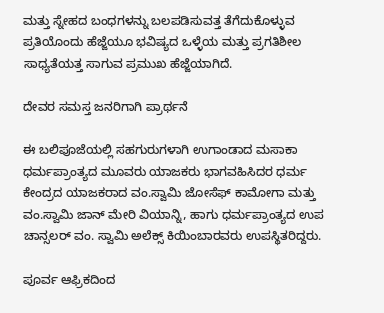ಮತ್ತು ಸ್ನೇಹದ ಬಂಧಗಳನ್ನು ಬಲಪಡಿಸುವತ್ತ ತೆಗೆದುಕೊಳ್ಳುವ ಪ್ರತಿಯೊಂದು ಹೆಜ್ಜೆಯೂ ಭವಿಷ್ಯದ ಒಳ್ಳೆಯ ಮತ್ತು ಪ್ರಗತಿಶೀಲ ಸಾಧ್ಯತೆಯತ್ತ ಸಾಗುವ ಪ್ರಮುಖ ಹೆಜ್ಜೆಯಾಗಿದೆ.

ದೇವರ ಸಮಸ್ತ ಜನರಿಗಾಗಿ ಪ್ರಾರ್ಥನೆ

ಈ ಬಲಿಪೂಜೆಯಲ್ಲಿ ಸಹಗುರುಗಳಾಗಿ ಉಗಾಂಡಾದ ಮಸಾಕಾ ಧರ್ಮಪ್ರಾಂತ್ಯದ ಮೂವರು ಯಾಜಕರು ಭಾಗವಹಿಸಿದರ ಧರ್ಮ ಕೇಂದ್ರದ ಯಾಜಕರಾದ ವಂ.ಸ್ವಾಮಿ ಜೋಸೆಫ್ ಕಾಮೋಗಾ ಮತ್ತು ವಂ.ಸ್ವಾಮಿ ಜಾನ್ ಮೇರಿ ವಿಯಾನ್ನಿ, ಹಾಗು ಧರ್ಮಪ್ರಾಂತ್ಯದ ಉಪ ಚಾನ್ಸಲರ್ ವಂ. ಸ್ವಾಮಿ ಅಲೆಕ್ಸ್ ಕಿಯಿಂಬಾರವರು ಉಪಸ್ಥಿತರಿದ್ದರು.

ಪೂರ್ವ ಆಫ್ರಿಕದಿಂದ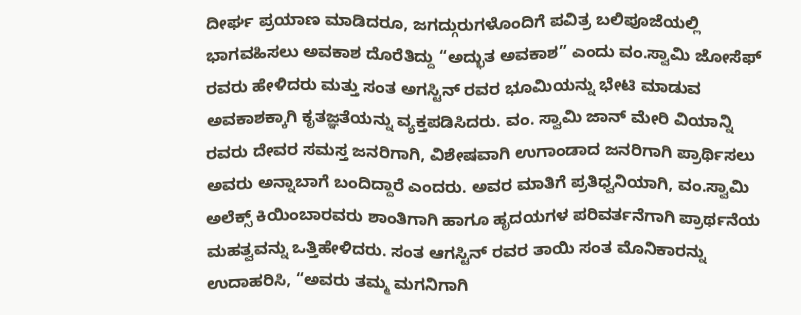ದೀರ್ಘ ಪ್ರಯಾಣ ಮಾಡಿದರೂ, ಜಗದ್ಗುರುಗಳೊಂದಿಗೆ ಪವಿತ್ರ ಬಲಿಪೂಜೆಯಲ್ಲಿ ಭಾಗವಹಿಸಲು ಅವಕಾಶ ದೊರೆತಿದ್ದು “ಅದ್ಭುತ ಅವಕಾಶ” ಎಂದು ವಂ.ಸ್ವಾಮಿ ಜೋಸೆಫ್ ರವರು ಹೇಳಿದರು ಮತ್ತು ಸಂತ ಅಗಸ್ಟಿನ್ ರವರ ಭೂಮಿಯನ್ನು ಭೇಟಿ ಮಾಡುವ ಅವಕಾಶಕ್ಕಾಗಿ ಕೃತಜ್ಞತೆಯನ್ನು ವ್ಯಕ್ತಪಡಿಸಿದರು. ವಂ. ಸ್ವಾಮಿ ಜಾನ್ ಮೇರಿ ವಿಯಾನ್ನಿ ರವರು ದೇವರ ಸಮಸ್ತ ಜನರಿಗಾಗಿ, ವಿಶೇಷವಾಗಿ ಉಗಾಂಡಾದ ಜನರಿಗಾಗಿ ಪ್ರಾರ್ಥಿಸಲು ಅವರು ಅನ್ನಾಬಾಗೆ ಬಂದಿದ್ದಾರೆ ಎಂದರು. ಅವರ ಮಾತಿಗೆ ಪ್ರತಿಧ್ವನಿಯಾಗಿ, ವಂ.ಸ್ವಾಮಿ ಅಲೆಕ್ಸ್ ಕಿಯಿಂಬಾರವರು ಶಾಂತಿಗಾಗಿ ಹಾಗೂ ಹೃದಯಗಳ ಪರಿವರ್ತನೆಗಾಗಿ ಪ್ರಾರ್ಥನೆಯ ಮಹತ್ವವನ್ನು ಒತ್ತಿಹೇಳಿದರು. ಸಂತ ಆಗಸ್ಟಿನ್ ರವರ ತಾಯಿ ಸಂತ ಮೊನಿಕಾರನ್ನು ಉದಾಹರಿಸಿ, “ಅವರು ತಮ್ಮ ಮಗನಿಗಾಗಿ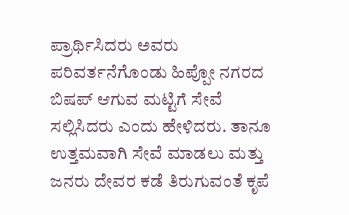ಪ್ರಾರ್ಥಿಸಿದರು ಅವರು ಪರಿವರ್ತನೆಗೊಂಡು ಹಿಪ್ಪೋ ನಗರದ ಬಿಷಪ್ ಆಗುವ ಮಟ್ಟಿಗೆ ಸೇವೆ ಸಲ್ಲಿಸಿದರು ಎಂದು ಹೇಳಿದರು. ತಾನೂ ಉತ್ತಮವಾಗಿ ಸೇವೆ ಮಾಡಲು ಮತ್ತು ಜನರು ದೇವರ ಕಡೆ ತಿರುಗುವಂತೆ ಕೃಪೆ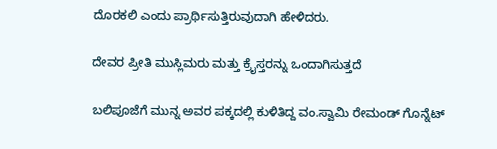ದೊರಕಲಿ ಎಂದು ಪ್ರಾರ್ಥಿಸುತ್ತಿರುವುದಾಗಿ ಹೇಳಿದರು.

ದೇವರ ಪ್ರೀತಿ ಮುಸ್ಲಿಮರು ಮತ್ತು ಕ್ರೈಸ್ತರನ್ನು ಒಂದಾಗಿಸುತ್ತದೆ

ಬಲಿಪೂಜೆಗೆ ಮುನ್ನ ಅವರ ಪಕ್ಕದಲ್ಲಿ ಕುಳಿತಿದ್ದ ವಂ.ಸ್ವಾಮಿ ರೇಮಂಡ್ ಗೊನ್ನೆಟ್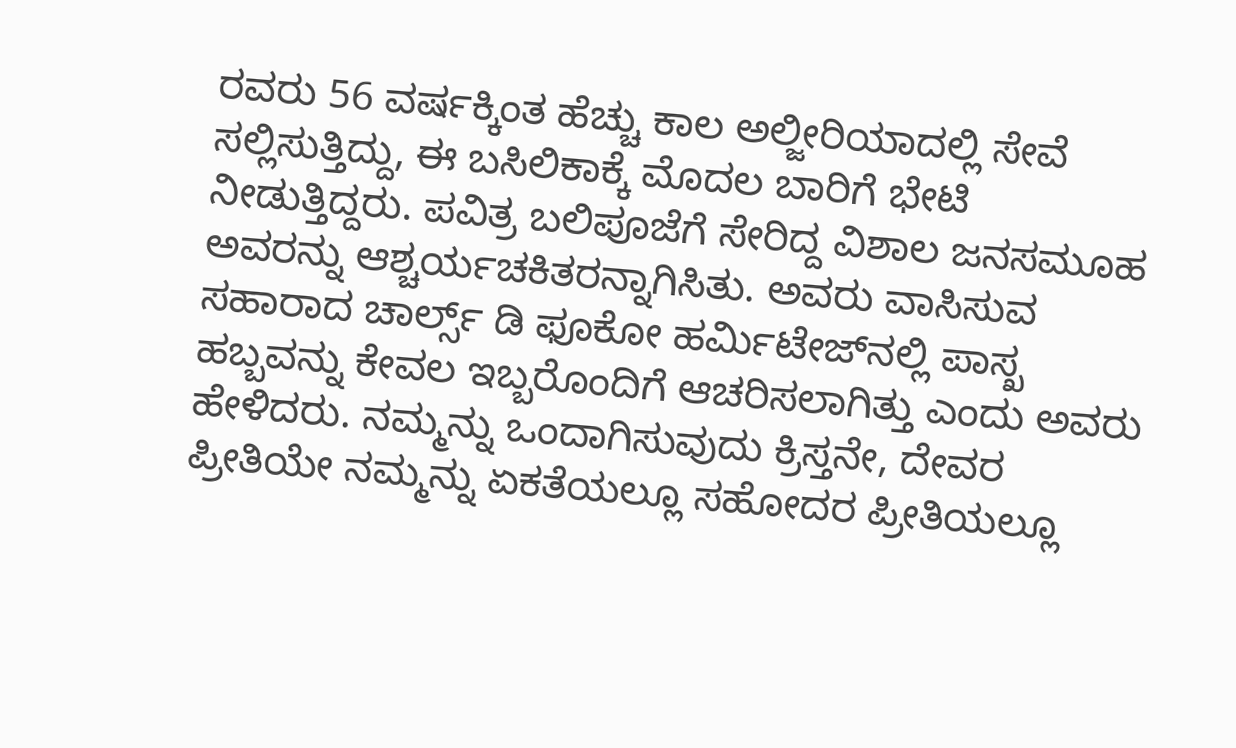ರವರು 56 ವರ್ಷಕ್ಕಿಂತ ಹೆಚ್ಚು ಕಾಲ ಅಲ್ಜೀರಿಯಾದಲ್ಲಿ ಸೇವೆ ಸಲ್ಲಿಸುತ್ತಿದ್ದು, ಈ ಬಸಿಲಿಕಾಕ್ಕೆ ಮೊದಲ ಬಾರಿಗೆ ಭೇಟಿ ನೀಡುತ್ತಿದ್ದರು. ಪವಿತ್ರ ಬಲಿಪೂಜೆಗೆ ಸೇರಿದ್ದ ವಿಶಾಲ ಜನಸಮೂಹ ಅವರನ್ನು ಆಶ್ಚರ್ಯಚಕಿತರನ್ನಾಗಿಸಿತು. ಅವರು ವಾಸಿಸುವ ಸಹಾರಾದ ಚಾರ್ಲ್ಸ್ ಡಿ ಫೂಕೋ ಹರ್ಮಿಟೇಜ್‌ನಲ್ಲಿ ಪಾಸ್ಖ ಹಬ್ಬವನ್ನು ಕೇವಲ ಇಬ್ಬರೊಂದಿಗೆ ಆಚರಿಸಲಾಗಿತ್ತು ಎಂದು ಅವರು ಹೇಳಿದರು. ನಮ್ಮನ್ನು ಒಂದಾಗಿಸುವುದು ಕ್ರಿಸ್ತನೇ, ದೇವರ ಪ್ರೀತಿಯೇ ನಮ್ಮನ್ನು ಏಕತೆಯಲ್ಲೂ ಸಹೋದರ ಪ್ರೀತಿಯಲ್ಲೂ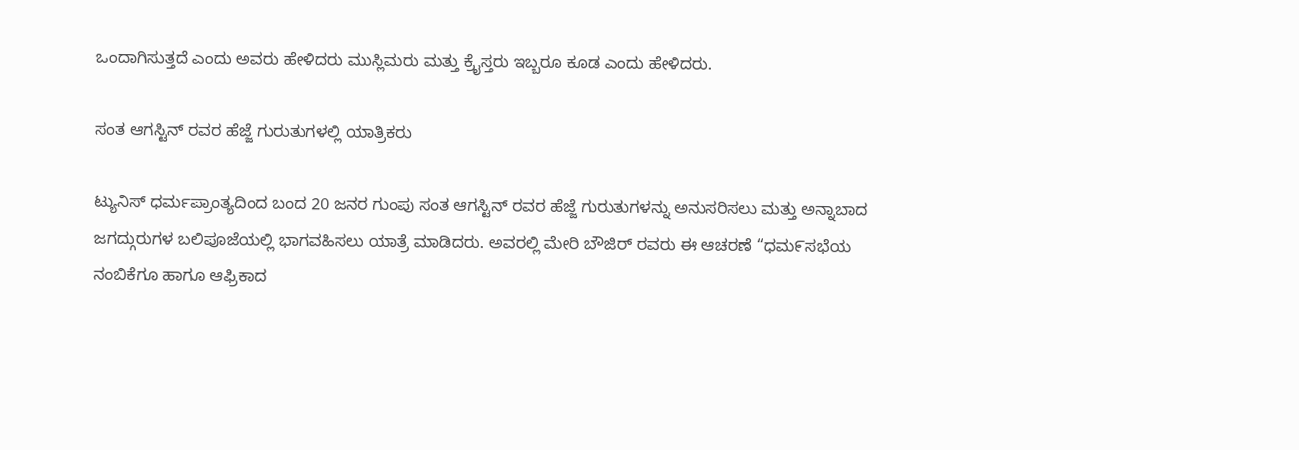ಒಂದಾಗಿಸುತ್ತದೆ ಎಂದು ಅವರು ಹೇಳಿದರು ಮುಸ್ಲಿಮರು ಮತ್ತು ಕ್ರೈಸ್ತರು ಇಬ್ಬರೂ ಕೂಡ ಎಂದು ಹೇಳಿದರು.

ಸಂತ ಆಗಸ್ಟಿನ್ ರವರ ಹೆಜ್ಜೆ ಗುರುತುಗಳಲ್ಲಿ ಯಾತ್ರಿಕರು

ಟ್ಯುನಿಸ್ ಧರ್ಮಪ್ರಾಂತ್ಯದಿಂದ ಬಂದ 20 ಜನರ ಗುಂಪು ಸಂತ ಆಗಸ್ಟಿನ್ ರವರ ಹೆಜ್ಜೆ ಗುರುತುಗಳನ್ನು ಅನುಸರಿಸಲು ಮತ್ತು ಅನ್ನಾಬಾದ ಜಗದ್ಗುರುಗಳ ಬಲಿಪೂಜೆಯಲ್ಲಿ ಭಾಗವಹಿಸಲು ಯಾತ್ರೆ ಮಾಡಿದರು. ಅವರಲ್ಲಿ ಮೇರಿ ಬೌಜಿರ್ ರವರು ಈ ಆಚರಣೆ “ಧಮ೯ಸಭೆಯ ನಂಬಿಕೆಗೂ ಹಾಗೂ ಆಫ್ರಿಕಾದ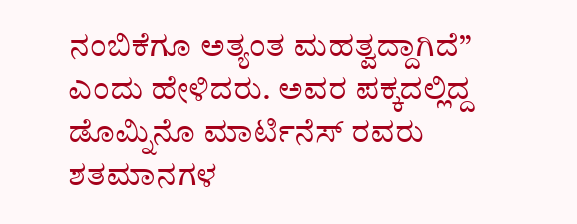ನಂಬಿಕೆಗೂ ಅತ್ಯಂತ ಮಹತ್ವದ್ದಾಗಿದೆ” ಎಂದು ಹೇಳಿದರು. ಅವರ ಪಕ್ಕದಲ್ಲಿದ್ದ ಡೊಮ್ನಿನೊ ಮಾರ್ಟಿನೆಸ್ ರವರು ಶತಮಾನಗಳ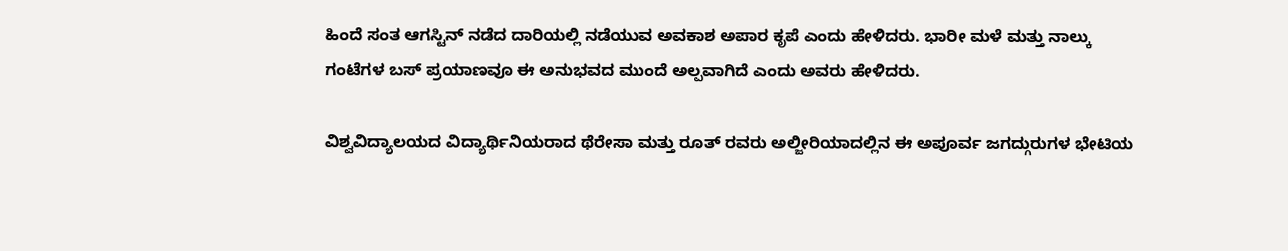ಹಿಂದೆ ಸಂತ ಆಗಸ್ಟಿನ್ ನಡೆದ ದಾರಿಯಲ್ಲಿ ನಡೆಯುವ ಅವಕಾಶ ಅಪಾರ ಕೃಪೆ ಎಂದು ಹೇಳಿದರು. ಭಾರೀ ಮಳೆ ಮತ್ತು ನಾಲ್ಕು ಗಂಟೆಗಳ ಬಸ್ ಪ್ರಯಾಣವೂ ಈ ಅನುಭವದ ಮುಂದೆ ಅಲ್ಪವಾಗಿದೆ ಎಂದು ಅವರು ಹೇಳಿದರು.

ವಿಶ್ವವಿದ್ಯಾಲಯದ ವಿದ್ಯಾರ್ಥಿನಿಯರಾದ ಥೆರೇಸಾ ಮತ್ತು ರೂತ್ ರವರು ಅಲ್ಜೀರಿಯಾದಲ್ಲಿನ ಈ ಅಪೂರ್ವ ಜಗದ್ಗುರುಗಳ ಭೇಟಿಯ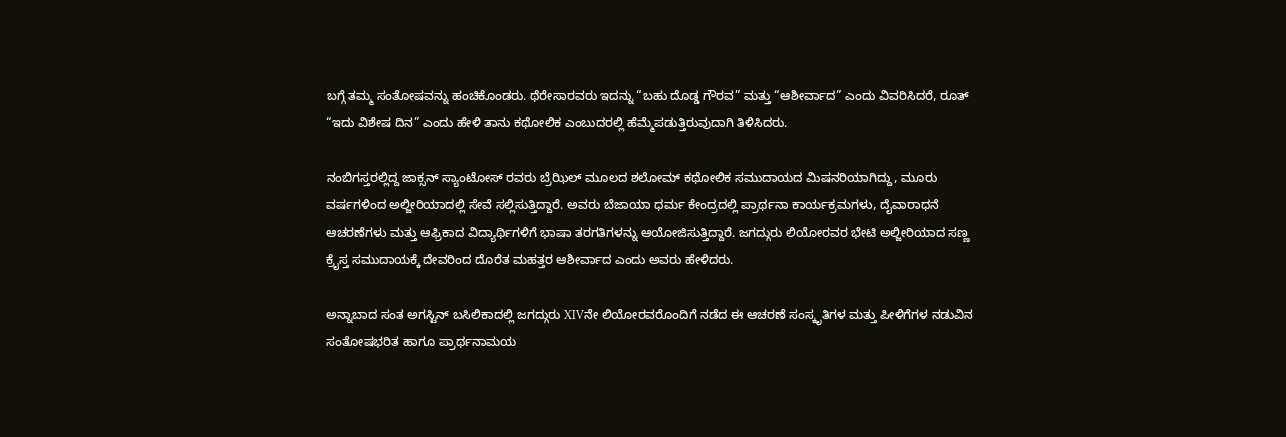ಬಗ್ಗೆ ತಮ್ಮ ಸಂತೋಷವನ್ನು ಹಂಚಿಕೊಂಡರು. ಥೆರೇಸಾರವರು ಇದನ್ನು “ಬಹು ದೊಡ್ಡ ಗೌರವ” ಮತ್ತು “ಆಶೀರ್ವಾದ” ಎಂದು ವಿವರಿಸಿದರೆ, ರೂತ್ “ಇದು ವಿಶೇಷ ದಿನ” ಎಂದು ಹೇಳಿ ತಾನು ಕಥೋಲಿಕ ಎಂಬುದರಲ್ಲಿ ಹೆಮ್ಮೆಪಡುತ್ತಿರುವುದಾಗಿ ತಿಳಿಸಿದರು.

ನಂಬಿಗಸ್ತರಲ್ಲಿದ್ದ ಜಾಕ್ಸನ್ ಸ್ಯಾಂಟೋಸ್ ರವರು ಬ್ರೆಝಿಲ್ ಮೂಲದ ಶಲೋಮ್ ಕಥೋಲಿಕ ಸಮುದಾಯದ ಮಿಷನರಿಯಾಗಿದ್ದು, ಮೂರು ವರ್ಷಗಳಿಂದ ಅಲ್ಜೀರಿಯಾದಲ್ಲಿ ಸೇವೆ ಸಲ್ಲಿಸುತ್ತಿದ್ದಾರೆ. ಅವರು ಬೆಜಾಯಾ ಧರ್ಮ ಕೇಂದ್ರದಲ್ಲಿ ಪ್ರಾರ್ಥನಾ ಕಾರ್ಯಕ್ರಮಗಳು, ದೈವಾರಾಧನೆ ಆಚರಣೆಗಳು ಮತ್ತು ಆಫ್ರಿಕಾದ ವಿದ್ಯಾರ್ಥಿಗಳಿಗೆ ಭಾಷಾ ತರಗತಿಗಳನ್ನು ಆಯೋಜಿಸುತ್ತಿದ್ದಾರೆ. ಜಗದ್ಗುರು ಲಿಯೋರವರ ಭೇಟಿ ಅಲ್ಜೀರಿಯಾದ ಸಣ್ಣ ಕ್ರೈಸ್ತ ಸಮುದಾಯಕ್ಕೆ ದೇವರಿಂದ ದೊರೆತ ಮಹತ್ತರ ಆಶೀರ್ವಾದ ಎಂದು ಅವರು ಹೇಳಿದರು.

ಅನ್ನಾಬಾದ ಸಂತ ಅಗಸ್ಟಿನ್ ಬಸಿಲಿಕಾದಲ್ಲಿ ಜಗದ್ಗುರು XIVನೇ ಲಿಯೋರವರೊಂದಿಗೆ ನಡೆದ ಈ ಆಚರಣೆ ಸಂಸ್ಕೃತಿಗಳ ಮತ್ತು ಪೀಳಿಗೆಗಳ ನಡುವಿನ ಸಂತೋಷಭರಿತ ಹಾಗೂ ಪ್ರಾರ್ಥನಾಮಯ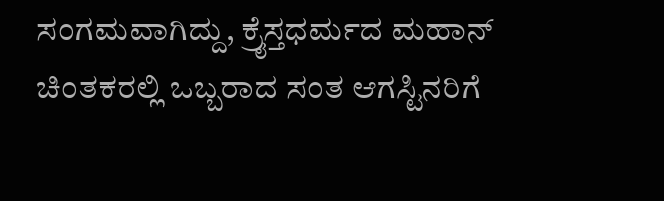ಸಂಗಮವಾಗಿದ್ದು, ಕ್ರೈಸ್ತಧರ್ಮದ ಮಹಾನ್ ಚಿಂತಕರಲ್ಲಿ ಒಬ್ಬರಾದ ಸಂತ ಆಗಸ್ಟಿನರಿಗೆ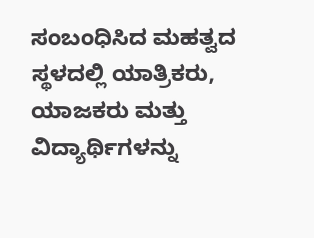ಸಂಬಂಧಿಸಿದ ಮಹತ್ವದ ಸ್ಥಳದಲ್ಲಿ ಯಾತ್ರಿಕರು, ಯಾಜಕರು ಮತ್ತು ವಿದ್ಯಾರ್ಥಿಗಳನ್ನು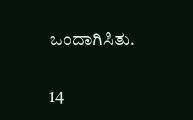ಒಂದಾಗಿಸಿತು.

14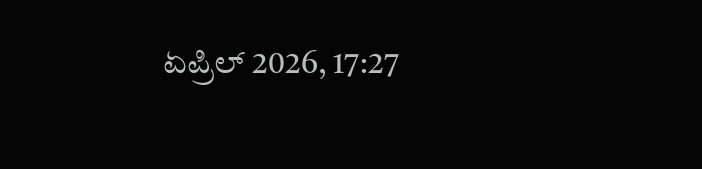ಏಪ್ರಿಲ್ 2026, 17:27